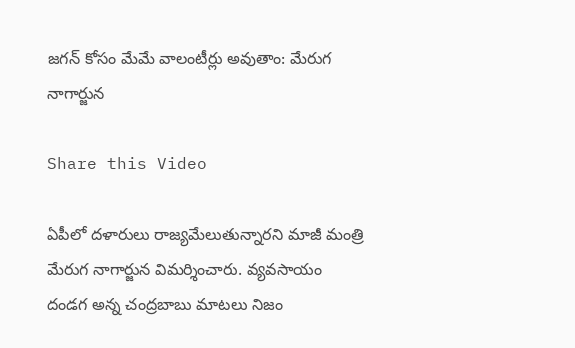జగన్ కోసం మేమే వాలంటీర్లు అవుతాం: మేరుగ నాగార్జున

Share this Video

ఏపీలో దళారులు రాజ్యమేలుతున్నారని మాజీ మంత్రి మేరుగ నాగార్జున విమర్శించారు. వ్యవసాయం దండగ అన్న చంద్రబాబు మాటలు నిజం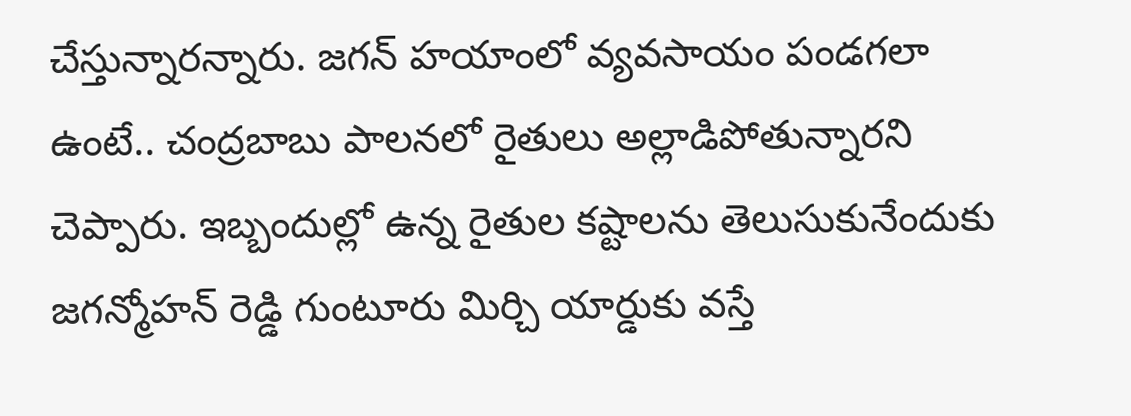చేస్తున్నారన్నారు. జగన్ హయాంలో వ్యవసాయం పండగలా ఉంటే.. చంద్రబాబు పాలనలో రైతులు అల్లాడిపోతున్నారని చెప్పారు. ఇబ్బందుల్లో ఉన్న రైతుల కష్టాలను తెలుసుకునేందుకు జగన్మోహన్ రెడ్డి గుంటూరు మిర్చి యార్డుకు వస్తే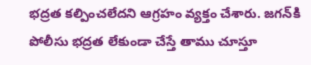భద్రత కల్పించలేదని ఆగ్రహం వ్యక్తం చేశారు. జగన్‌కి పోలీసు భద్రత లేకుండా చేస్తే తాము చూస్తూ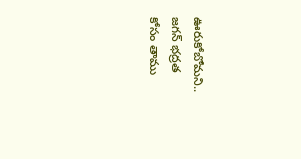ఊరుకోబోమని.. జగన్ భద్రత కోసం తాము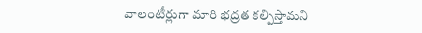వాలంటీర్లుగా మారి భద్రత కల్పిస్తామని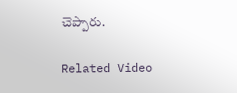చెప్పారు.

Related Video